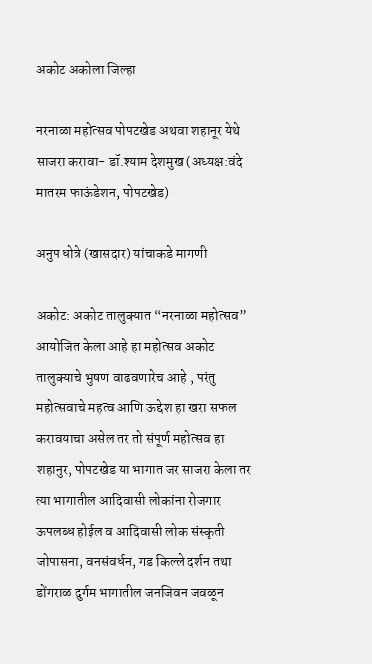अकोट अकोला जिल्हा

नरनाळा महोत्सव पोपटखेड अथवा शहानूर येथे साजरा करावा- डॉ.श्याम देशमुख (अध्यक्ष:वंदे मातरम फाऊंडेशन, पोपटखेड)

अनुप धोत्रे (खासदार) यांचाकडे मागणी

अकोट: अकोट तालुक्यात “नरनाळा महोत्सव” आयोजित केला आहे हा महोत्सव अकोट तालुक्याचे भुषण वाढवणारेच आहे , परंतु महोत्सवाचे महत्व आणि ऊद्देश हा खरा सफल करावयाचा असेल तर तो संपूर्ण महोत्सव हा शहानुर, पोपटखेड या भागात जर साजरा केला तर त्या भागातील आदिवासी लोकांना रोजगार ऊपलब्ध होईल व आदिवासी लोक संस्कृती जोपासना, वनसंवर्धन, गड किल्ले दर्शन तथा डोंगराळ दुर्गम भागातील जनजिवन जवळून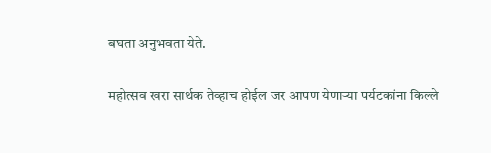बघता अनुभवता येते.

महोत्सव खरा सार्थक तेव्हाच होईल जर आपण येणाऱ्या पर्यटकांना किल्ले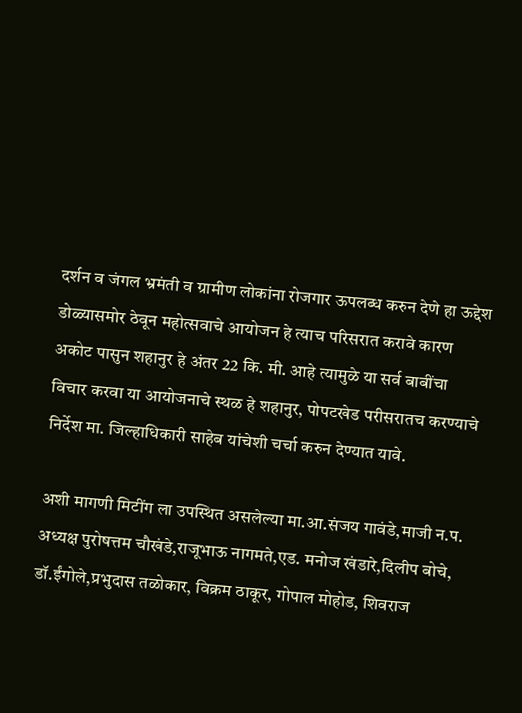दर्शन व जंगल भ्रमंती व ग्रामीण लोकांना रोजगार ऊपलब्ध करुन देणे हा ऊद्देश डोळ्यासमोर ठेवून महोत्सवाचे आयोजन हे त्याच परिसरात करावे कारण अकोट पासुन शहानुर हे अंतर 22 कि. मी. आहे त्यामुळे या सर्व बाबींचा विचार करवा या आयोजनाचे स्थळ हे शहानुर, पोपटखेड परीसरातच करण्याचे निर्देश मा. जिल्हाधिकारी साहेब यांचेशी चर्चा करुन देण्यात यावे.

अशी मागणी मिटींग ला उपस्थित असलेल्या मा.आ.संजय गावंडे,माजी न.प. अध्यक्ष पुरोषत्तम चौखंडे,राजूभाऊ नागमते,एड. मनोज खंडारे,दिलीप बोचे, डॉ.ईंगोले,प्रभुदास तळोकार, विक्रम ठाकूर, गोपाल मोहोड, शिवराज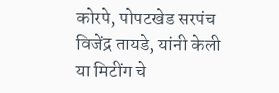कोरपे, पोपटखेड सरपंच विजेंद्र तायडे, यांनी केली या मिटींग चे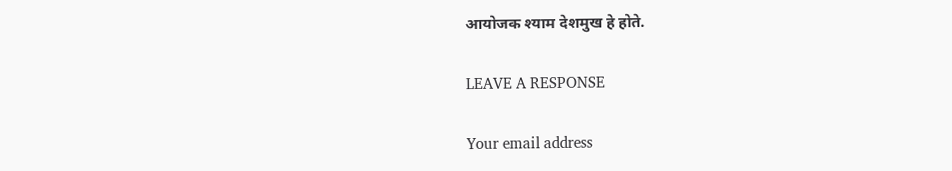आयोजक श्याम देशमुख हे होते.

LEAVE A RESPONSE

Your email address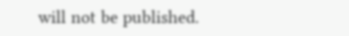will not be published.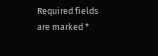Required fields are marked *